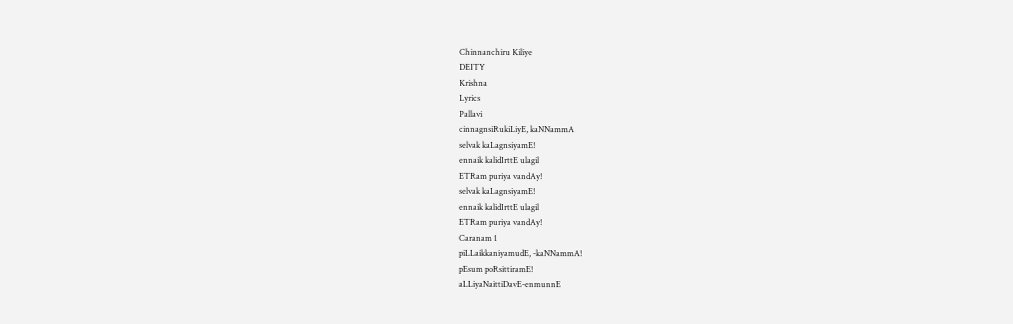Chinnanchiru Kiliye
DEITY
Krishna
Lyrics
Pallavi
cinnagnsiRukiLiyE, kaNNammA
selvak kaLagnsiyamE!
ennaik kalidIrttE ulagil
ETRam puriya vandAy!
selvak kaLagnsiyamE!
ennaik kalidIrttE ulagil
ETRam puriya vandAy!
Caranam 1
piLLaikkaniyamudE, -kaNNammA!
pEsum poRsittiramE!
aLLiyaNaittiDavE-enmunnE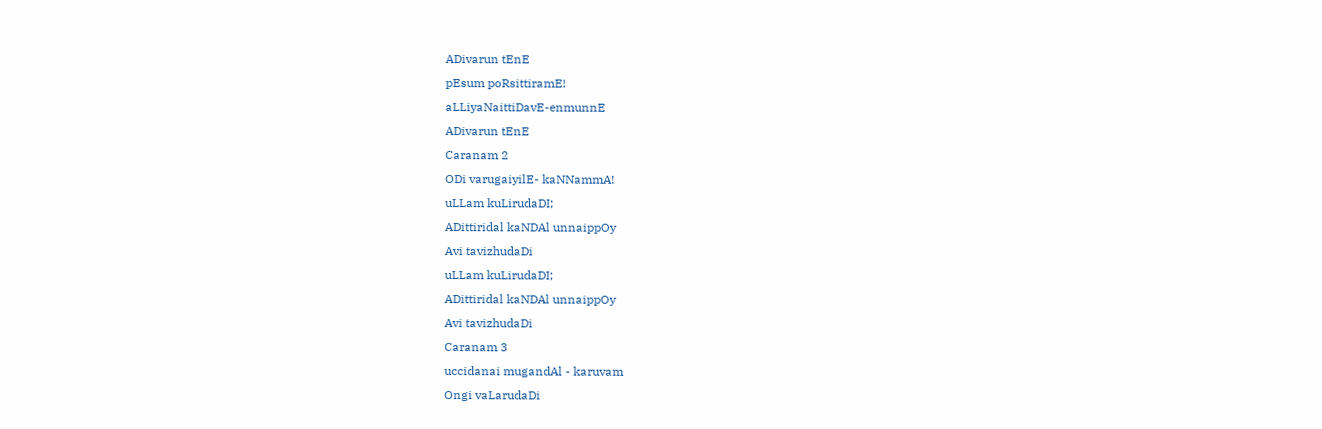ADivarun tEnE
pEsum poRsittiramE!
aLLiyaNaittiDavE-enmunnE
ADivarun tEnE
Caranam 2
ODi varugaiyilE- kaNNammA!
uLLam kuLirudaDI;
ADittiridal kaNDAl unnaippOy
Avi tavizhudaDi
uLLam kuLirudaDI;
ADittiridal kaNDAl unnaippOy
Avi tavizhudaDi
Caranam 3
uccidanai mugandAl - karuvam
Ongi vaLarudaDi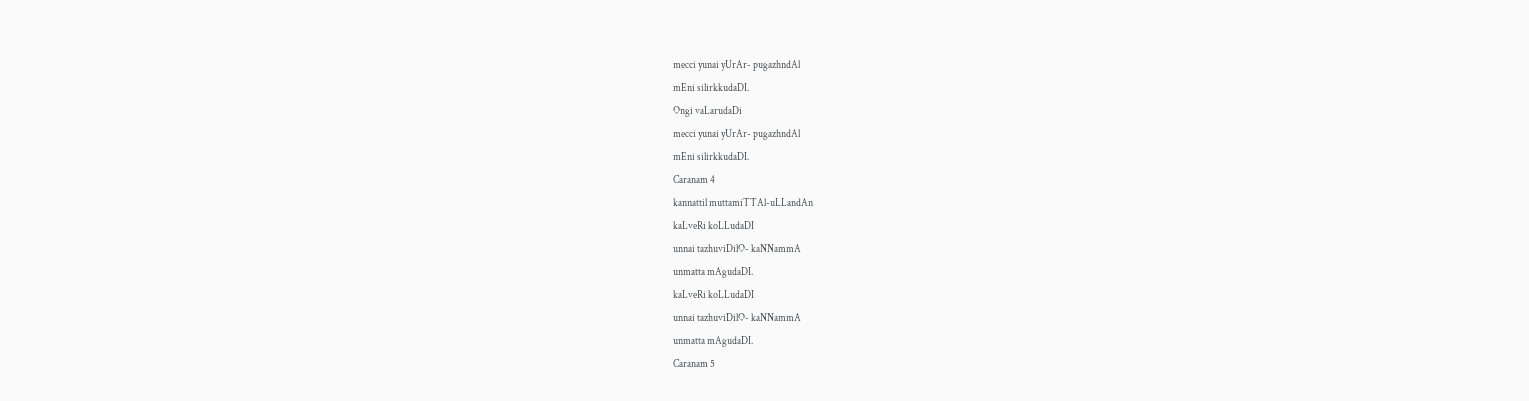mecci yunai yUrAr- pugazhndAl
mEni silirkkudaDI.
Ongi vaLarudaDi
mecci yunai yUrAr- pugazhndAl
mEni silirkkudaDI.
Caranam 4
kannattil muttamiTTAl-uLLandAn
kaLveRi koLLudaDI
unnai tazhuviDilO- kaNNammA
unmatta mAgudaDI.
kaLveRi koLLudaDI
unnai tazhuviDilO- kaNNammA
unmatta mAgudaDI.
Caranam 5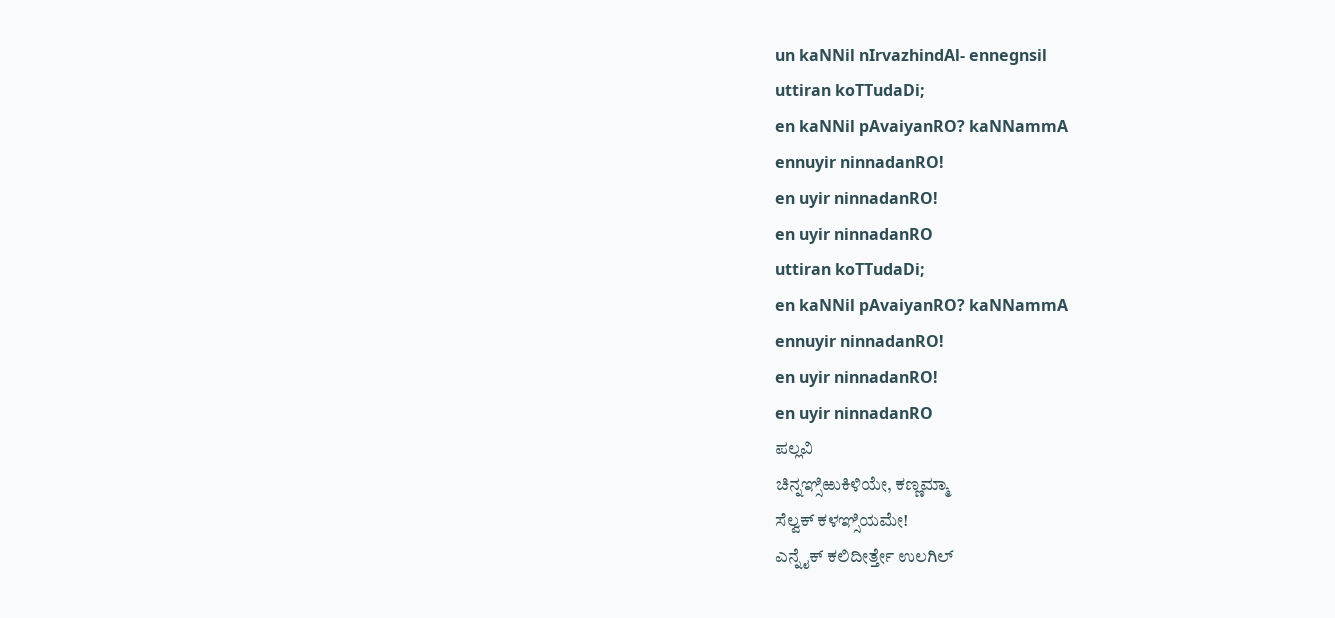un kaNNil nIrvazhindAl- ennegnsil
uttiran koTTudaDi;
en kaNNil pAvaiyanRO? kaNNammA
ennuyir ninnadanRO!
en uyir ninnadanRO!
en uyir ninnadanRO
uttiran koTTudaDi;
en kaNNil pAvaiyanRO? kaNNammA
ennuyir ninnadanRO!
en uyir ninnadanRO!
en uyir ninnadanRO
ಪಲ್ಲವಿ
ಚಿನ್ನಞ್ಸಿಱುಕಿಳಿಯೇ, ಕಣ್ಣಮ್ಮಾ
ಸೆಲ್ವಕ್ ಕಳಞ್ಸಿಯಮೇ!
ಎನ್ನೈಕ್ ಕಲಿದೀರ್ತ್ತೇ ಉಲಗಿಲ್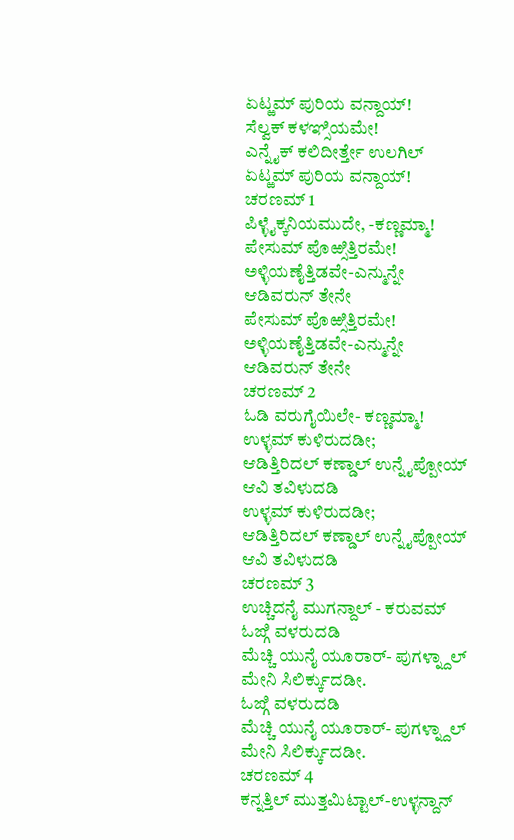ಏಟ್ಱಮ್ ಪುರಿಯ ವನ್ದಾಯ್!
ಸೆಲ್ವಕ್ ಕಳಞ್ಸಿಯಮೇ!
ಎನ್ನೈಕ್ ಕಲಿದೀರ್ತ್ತೇ ಉಲಗಿಲ್
ಏಟ್ಱಮ್ ಪುರಿಯ ವನ್ದಾಯ್!
ಚರಣಮ್ 1
ಪಿಳ್ಳೈಕ್ಕನಿಯಮುದೇ, -ಕಣ್ಣಮ್ಮಾ!
ಪೇಸುಮ್ ಪೊಱ್ಸಿತ್ತಿರಮೇ!
ಅಳ್ಳಿಯಣೈತ್ತಿಡವೇ-ಎನ್ಮುನ್ನೇ
ಆಡಿವರುನ್ ತೇನೇ
ಪೇಸುಮ್ ಪೊಱ್ಸಿತ್ತಿರಮೇ!
ಅಳ್ಳಿಯಣೈತ್ತಿಡವೇ-ಎನ್ಮುನ್ನೇ
ಆಡಿವರುನ್ ತೇನೇ
ಚರಣಮ್ 2
ಓಡಿ ವರುಗೈಯಿಲೇ- ಕಣ್ಣಮ್ಮಾ!
ಉಳ್ಳಮ್ ಕುಳಿರುದಡೀ;
ಆಡಿತ್ತಿರಿದಲ್ ಕಣ್ಡಾಲ್ ಉನ್ನೈಪ್ಪೋಯ್
ಆವಿ ತವಿಳುದಡಿ
ಉಳ್ಳಮ್ ಕುಳಿರುದಡೀ;
ಆಡಿತ್ತಿರಿದಲ್ ಕಣ್ಡಾಲ್ ಉನ್ನೈಪ್ಪೋಯ್
ಆವಿ ತವಿಳುದಡಿ
ಚರಣಮ್ 3
ಉಚ್ಚಿದನೈ ಮುಗನ್ದಾಲ್ - ಕರುವಮ್
ಓಙ್ಗಿ ವಳರುದಡಿ
ಮೆಚ್ಚಿ ಯುನೈ ಯೂರಾರ್- ಪುಗಳ್ನ್ದಾಲ್
ಮೇನಿ ಸಿಲಿರ್ಕ್ಕುದಡೀ.
ಓಙ್ಗಿ ವಳರುದಡಿ
ಮೆಚ್ಚಿ ಯುನೈ ಯೂರಾರ್- ಪುಗಳ್ನ್ದಾಲ್
ಮೇನಿ ಸಿಲಿರ್ಕ್ಕುದಡೀ.
ಚರಣಮ್ 4
ಕನ್ನತ್ತಿಲ್ ಮುತ್ತಮಿಟ್ಟಾಲ್-ಉಳ್ಳನ್ದಾನ್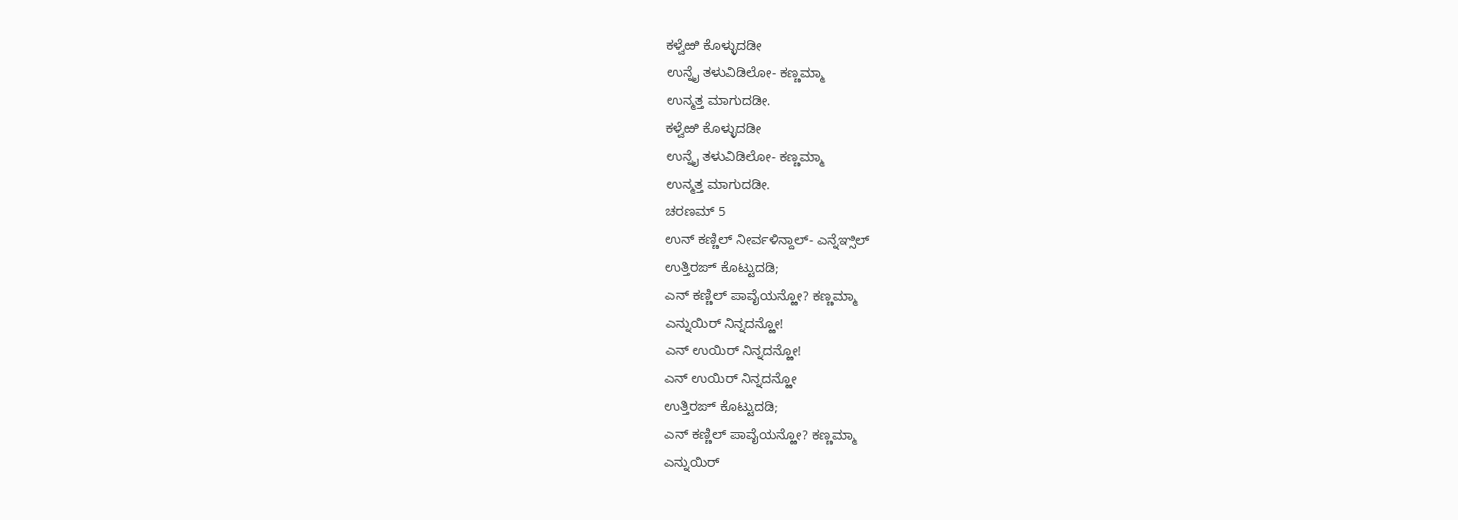ಕಳ್ವೆಱಿ ಕೊಳ್ಳುದಡೀ
ಉನ್ನೈ ತಳುವಿಡಿಲೋ- ಕಣ್ಣಮ್ಮಾ
ಉನ್ಮತ್ತ ಮಾಗುದಡೀ.
ಕಳ್ವೆಱಿ ಕೊಳ್ಳುದಡೀ
ಉನ್ನೈ ತಳುವಿಡಿಲೋ- ಕಣ್ಣಮ್ಮಾ
ಉನ್ಮತ್ತ ಮಾಗುದಡೀ.
ಚರಣಮ್ 5
ಉನ್ ಕಣ್ಣಿಲ್ ನೀರ್ವಳಿನ್ದಾಲ್- ಎನ್ನೆಞ್ಸಿಲ್
ಉತ್ತಿರಙ್ ಕೊಟ್ಟುದಡಿ;
ಎನ್ ಕಣ್ಣಿಲ್ ಪಾವೈಯನ್ಱೋ? ಕಣ್ಣಮ್ಮಾ
ಎನ್ನುಯಿರ್ ನಿನ್ನದನ್ಱೋ!
ಎನ್ ಉಯಿರ್ ನಿನ್ನದನ್ಱೋ!
ಎನ್ ಉಯಿರ್ ನಿನ್ನದನ್ಱೋ
ಉತ್ತಿರಙ್ ಕೊಟ್ಟುದಡಿ;
ಎನ್ ಕಣ್ಣಿಲ್ ಪಾವೈಯನ್ಱೋ? ಕಣ್ಣಮ್ಮಾ
ಎನ್ನುಯಿರ್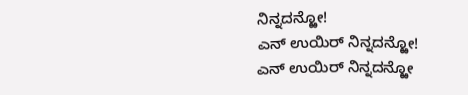ನಿನ್ನದನ್ಱೋ!
ಎನ್ ಉಯಿರ್ ನಿನ್ನದನ್ಱೋ!
ಎನ್ ಉಯಿರ್ ನಿನ್ನದನ್ಱೋ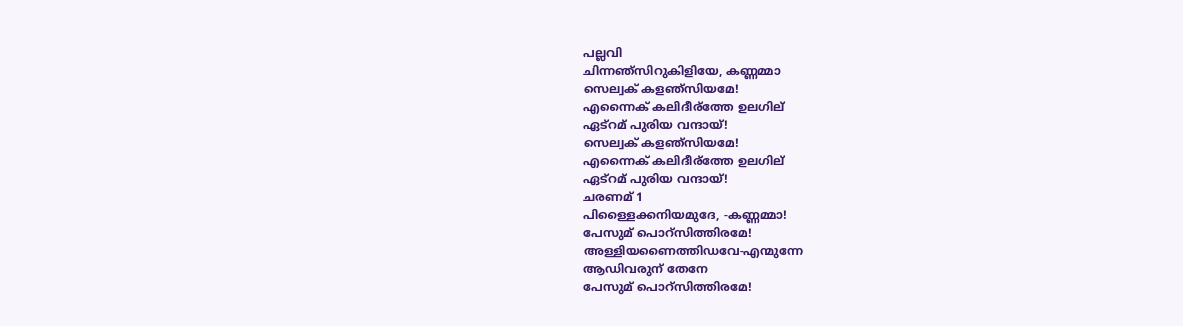പല്ലവി
ചിന്നഞ്സിറുകിളിയേ, കണ്ണമ്മാ
സെല്വക് കളഞ്സിയമേ!
എന്നൈക് കലിദീര്ത്തേ ഉലഗില്
ഏട്റമ് പുരിയ വന്ദായ്!
സെല്വക് കളഞ്സിയമേ!
എന്നൈക് കലിദീര്ത്തേ ഉലഗില്
ഏട്റമ് പുരിയ വന്ദായ്!
ചരണമ് 1
പിള്ളൈക്കനിയമുദേ, -കണ്ണമ്മാ!
പേസുമ് പൊറ്സിത്തിരമേ!
അള്ളിയണൈത്തിഡവേ-എന്മുന്നേ
ആഡിവരുന് തേനേ
പേസുമ് പൊറ്സിത്തിരമേ!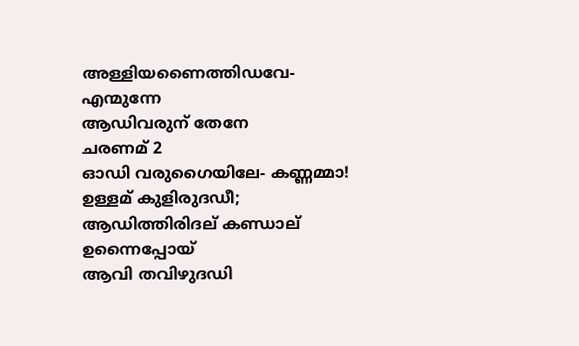അള്ളിയണൈത്തിഡവേ-എന്മുന്നേ
ആഡിവരുന് തേനേ
ചരണമ് 2
ഓഡി വരുഗൈയിലേ- കണ്ണമ്മാ!
ഉള്ളമ് കുളിരുദഡീ;
ആഡിത്തിരിദല് കണ്ഡാല് ഉന്നൈപ്പോയ്
ആവി തവിഴുദഡി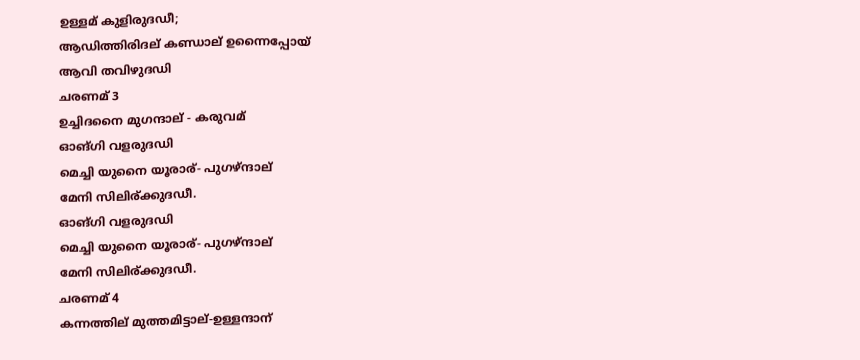ഉള്ളമ് കുളിരുദഡീ;
ആഡിത്തിരിദല് കണ്ഡാല് ഉന്നൈപ്പോയ്
ആവി തവിഴുദഡി
ചരണമ് 3
ഉച്ചിദനൈ മുഗന്ദാല് - കരുവമ്
ഓങ്ഗി വളരുദഡി
മെച്ചി യുനൈ യൂരാര്- പുഗഴ്ന്ദാല്
മേനി സിലിര്ക്കുദഡീ.
ഓങ്ഗി വളരുദഡി
മെച്ചി യുനൈ യൂരാര്- പുഗഴ്ന്ദാല്
മേനി സിലിര്ക്കുദഡീ.
ചരണമ് 4
കന്നത്തില് മുത്തമിട്ടാല്-ഉള്ളന്ദാന്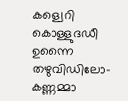കള്വെറി കൊള്ളുദഡീ
ഉന്നൈ തഴുവിഡിലോ- കണ്ണമ്മാ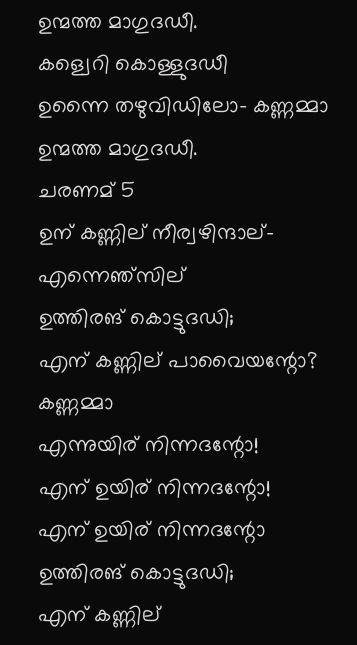ഉന്മത്ത മാഗുദഡീ.
കള്വെറി കൊള്ളുദഡീ
ഉന്നൈ തഴുവിഡിലോ- കണ്ണമ്മാ
ഉന്മത്ത മാഗുദഡീ.
ചരണമ് 5
ഉന് കണ്ണില് നീര്വഴിന്ദാല്- എന്നെഞ്സില്
ഉത്തിരങ് കൊട്ടുദഡി;
എന് കണ്ണില് പാവൈയന്റോ? കണ്ണമ്മാ
എന്നുയിര് നിന്നദന്റോ!
എന് ഉയിര് നിന്നദന്റോ!
എന് ഉയിര് നിന്നദന്റോ
ഉത്തിരങ് കൊട്ടുദഡി;
എന് കണ്ണില്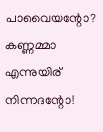പാവൈയന്റോ? കണ്ണമ്മാ
എന്നുയിര് നിന്നദന്റോ!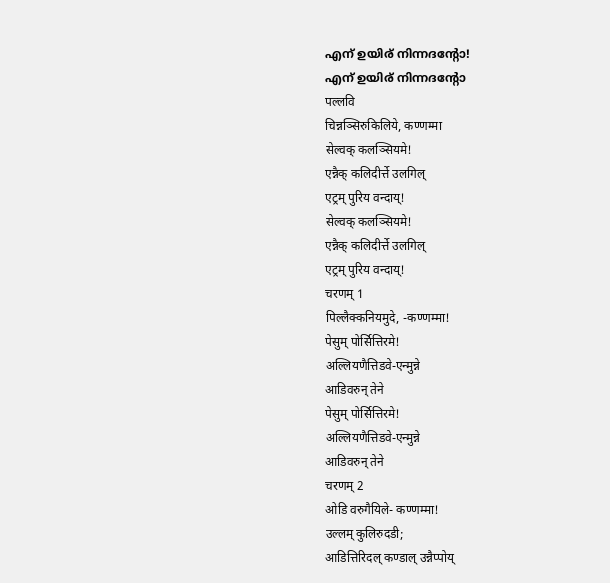എന് ഉയിര് നിന്നദന്റോ!
എന് ഉയിര് നിന്നദന്റോ
पल्लवि
चिन्नञ्सिरुकिलिये, कण्णम्मा
सेल्वक् कलञ्सियमे!
एन्नैक् कलिदीर्त्ते उलगिल्
एट्रम् पुरिय वन्दाय्!
सेल्वक् कलञ्सियमे!
एन्नैक् कलिदीर्त्ते उलगिल्
एट्रम् पुरिय वन्दाय्!
चरणम् 1
पिल्लैक्कनियमुदे, -कण्णम्मा!
पेसुम् पोर्सित्तिरमे!
अल्लियणैत्तिडवे-एन्मुन्ने
आडिवरुन् तेने
पेसुम् पोर्सित्तिरमे!
अल्लियणैत्तिडवे-एन्मुन्ने
आडिवरुन् तेने
चरणम् 2
ओडि वरुगैयिले- कण्णम्मा!
उल्लम् कुलिरुदडी;
आडित्तिरिदल् कण्डाल् उन्नैप्पोय्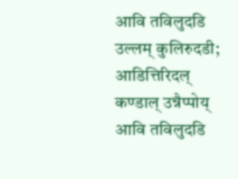आवि तविलुदडि
उल्लम् कुलिरुदडी;
आडित्तिरिदल् कण्डाल् उन्नैप्पोय्
आवि तविलुदडि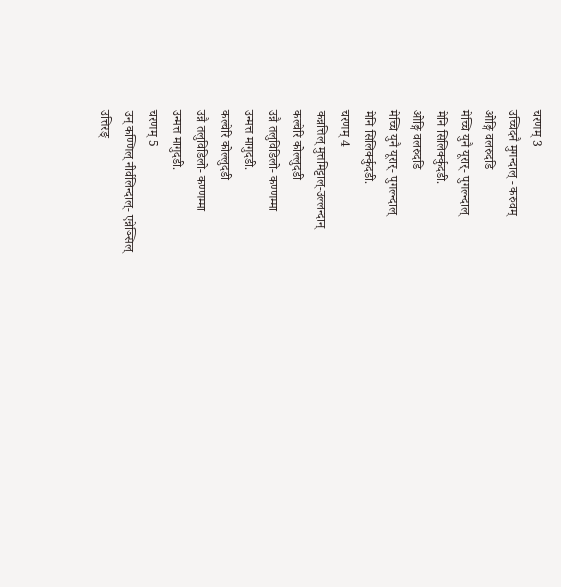चरणम् 3
उच्चिदनै मुगन्दाल् - करुवम्
ओङ्गि वलरुदडि
मेच्चि युनै यूरार्- पुगल्न्दाल्
मेनि सिलिर्क्कुदडी.
ओङ्गि वलरुदडि
मेच्चि युनै यूरार्- पुगल्न्दाल्
मेनि सिलिर्क्कुदडी.
चरणम् 4
कन्नत्तिल् मुत्तमिट्टाल्-उल्लन्दान्
कल्वेरि कोल्लुदडी
उन्नै तलुविडिलो- कण्णम्मा
उन्मत्त मागुदडी.
कल्वेरि कोल्लुदडी
उन्नै तलुविडिलो- कण्णम्मा
उन्मत्त मागुदडी.
चरणम् 5
उन् कण्णिल् नीर्वलिन्दाल्- एन्नेञ्सिल्
उत्तिरङ्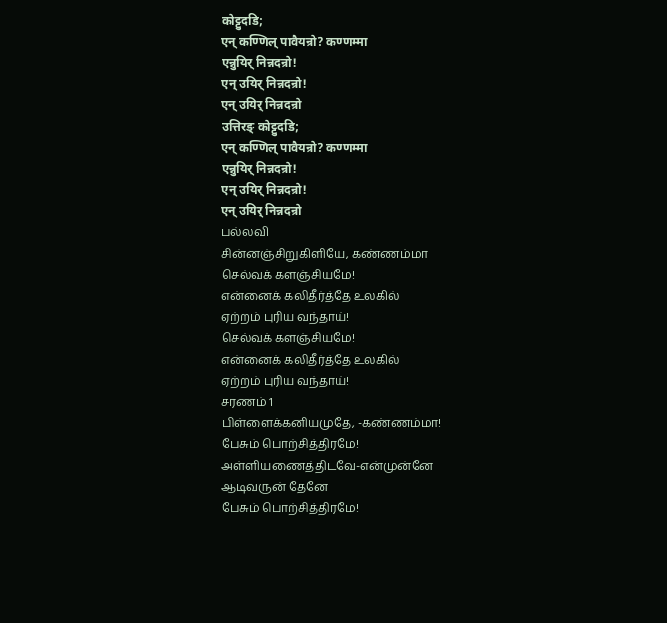कोट्टुदडि;
एन् कण्णिल् पावैयन्रो? कण्णम्मा
एन्नुयिर् निन्नदन्रो!
एन् उयिर् निन्नदन्रो!
एन् उयिर् निन्नदन्रो
उत्तिरङ् कोट्टुदडि;
एन् कण्णिल् पावैयन्रो? कण्णम्मा
एन्नुयिर् निन्नदन्रो!
एन् उयिर् निन्नदन्रो!
एन् उयिर् निन्नदन्रो
பல்லவி
சின்னஞ்சிறுகிளியே, கண்ணம்மா
செல்வக் களஞ்சியமே!
என்னைக் கலிதீர்த்தே உலகில்
ஏற்றம் புரிய வந்தாய்!
செல்வக் களஞ்சியமே!
என்னைக் கலிதீர்த்தே உலகில்
ஏற்றம் புரிய வந்தாய்!
சரணம் 1
பிள்ளைக்கனியமுதே, -கண்ணம்மா!
பேசும் பொற்சித்திரமே!
அள்ளியணைத்திடவே-என்முன்னே
ஆடிவருன் தேனே
பேசும் பொற்சித்திரமே!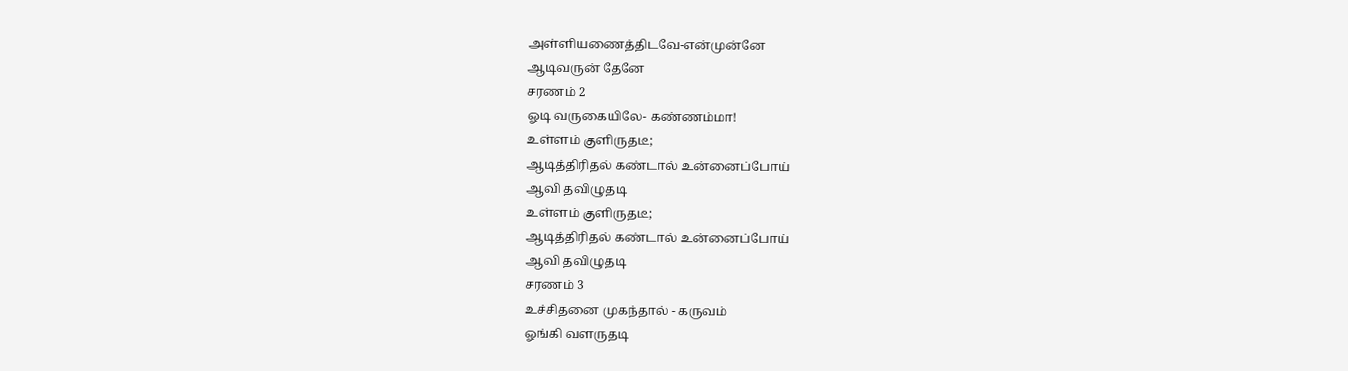அள்ளியணைத்திடவே-என்முன்னே
ஆடிவருன் தேனே
சரணம் 2
ஓடி வருகையிலே- கண்ணம்மா!
உள்ளம் குளிருதடீ;
ஆடித்திரிதல் கண்டால் உன்னைப்போய்
ஆவி தவிழுதடி
உள்ளம் குளிருதடீ;
ஆடித்திரிதல் கண்டால் உன்னைப்போய்
ஆவி தவிழுதடி
சரணம் 3
உச்சிதனை முகந்தால் - கருவம்
ஓங்கி வளருதடி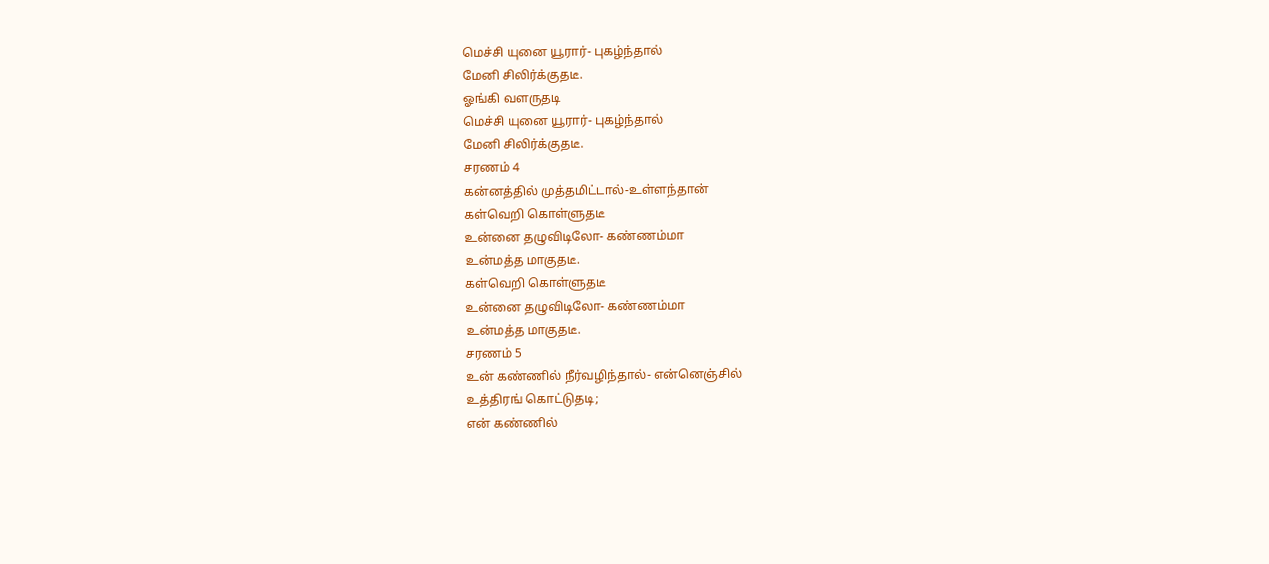மெச்சி யுனை யூரார்- புகழ்ந்தால்
மேனி சிலிர்க்குதடீ.
ஓங்கி வளருதடி
மெச்சி யுனை யூரார்- புகழ்ந்தால்
மேனி சிலிர்க்குதடீ.
சரணம் 4
கன்னத்தில் முத்தமிட்டால்-உள்ளந்தான்
கள்வெறி கொள்ளுதடீ
உன்னை தழுவிடிலோ- கண்ணம்மா
உன்மத்த மாகுதடீ.
கள்வெறி கொள்ளுதடீ
உன்னை தழுவிடிலோ- கண்ணம்மா
உன்மத்த மாகுதடீ.
சரணம் 5
உன் கண்ணில் நீர்வழிந்தால்- என்னெஞ்சில்
உத்திரங் கொட்டுதடி;
என் கண்ணில்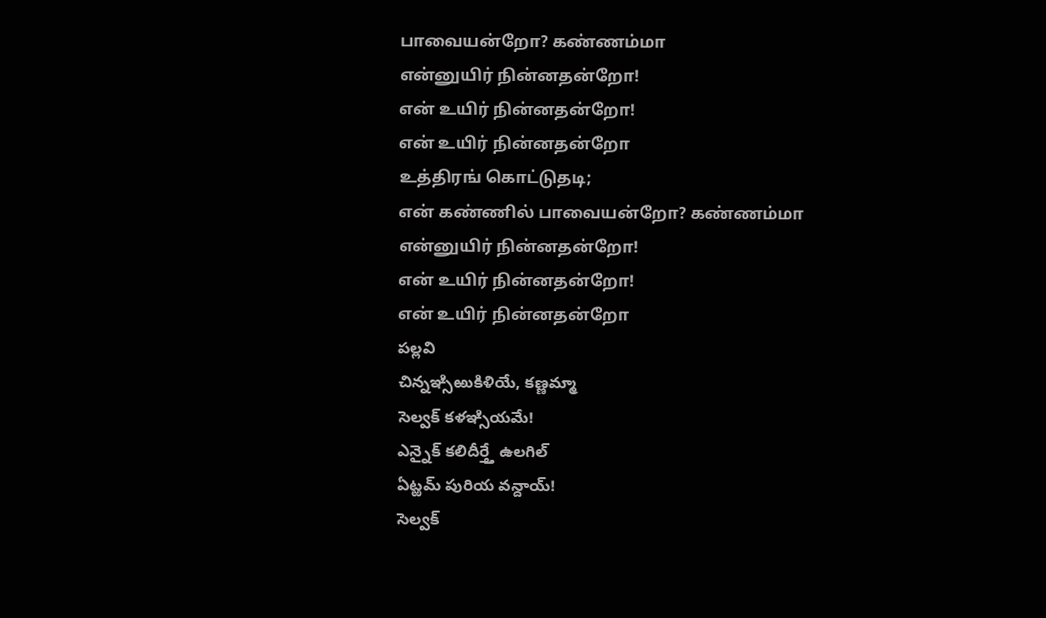பாவையன்றோ? கண்ணம்மா
என்னுயிர் நின்னதன்றோ!
என் உயிர் நின்னதன்றோ!
என் உயிர் நின்னதன்றோ
உத்திரங் கொட்டுதடி;
என் கண்ணில் பாவையன்றோ? கண்ணம்மா
என்னுயிர் நின்னதன்றோ!
என் உயிர் நின்னதன்றோ!
என் உயிர் நின்னதன்றோ
పల్లవి
చిన్నఞ్సిఱుకిళియే, కణ్ణమ్మా
సెల్వక్ కళఞ్సియమే!
ఎన్నైక్ కలిదీర్త్తే ఉలగిల్
ఏట్ఱమ్ పురియ వన్దాయ్!
సెల్వక్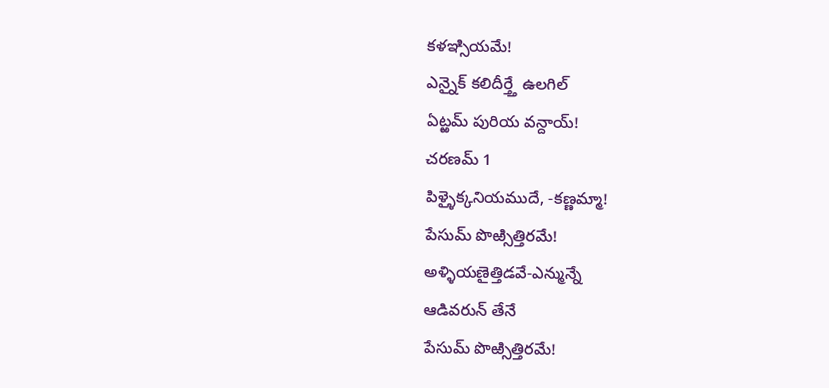కళఞ్సియమే!
ఎన్నైక్ కలిదీర్త్తే ఉలగిల్
ఏట్ఱమ్ పురియ వన్దాయ్!
చరణమ్ 1
పిళ్ళైక్కనియముదే, -కణ్ణమ్మా!
పేసుమ్ పొఱ్సిత్తిరమే!
అళ్ళియణైత్తిడవే-ఎన్మున్నే
ఆడివరున్ తేనే
పేసుమ్ పొఱ్సిత్తిరమే!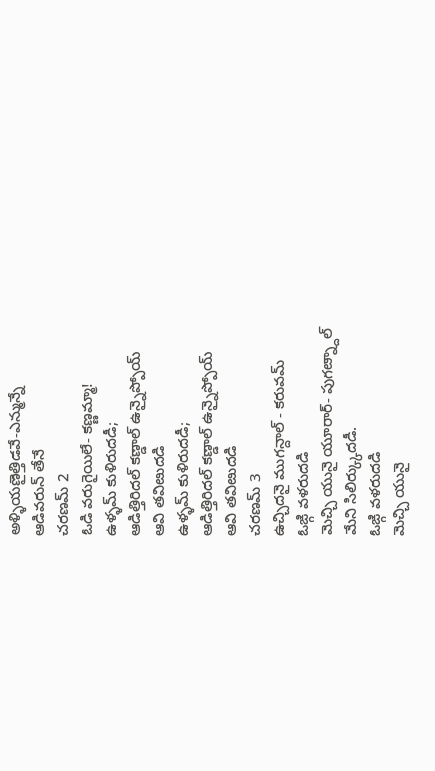అళ్ళియణైత్తిడవే-ఎన్మున్నే
ఆడివరున్ తేనే
చరణమ్ 2
ఓడి వరుగైయిలే- కణ్ణమ్మా!
ఉళ్ళమ్ కుళిరుదడీ;
ఆడిత్తిరిదల్ కణ్డాల్ ఉన్నైప్పోయ్
ఆవి తవిఴుదడి
ఉళ్ళమ్ కుళిరుదడీ;
ఆడిత్తిరిదల్ కణ్డాల్ ఉన్నైప్పోయ్
ఆవి తవిఴుదడి
చరణమ్ 3
ఉచ్చిదనై ముగన్దాల్ - కరువమ్
ఓఙ్గి వళరుదడి
మెచ్చి యునై యూరార్- పుగఴ్న్దాల్
మేని సిలిర్క్కుదడీ.
ఓఙ్గి వళరుదడి
మెచ్చి యునై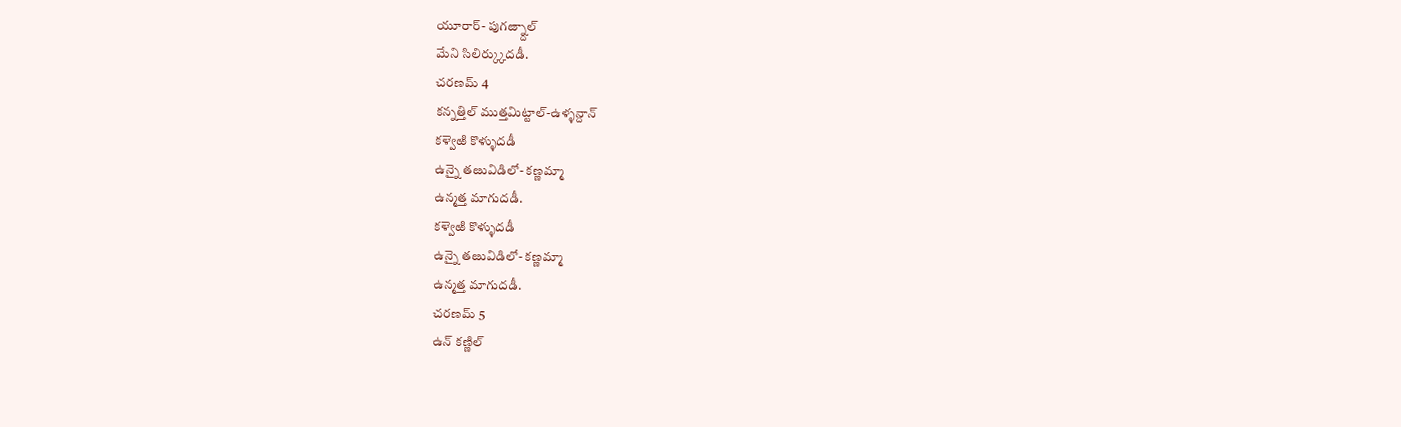యూరార్- పుగఴ్న్దాల్
మేని సిలిర్క్కుదడీ.
చరణమ్ 4
కన్నత్తిల్ ముత్తమిట్టాల్-ఉళ్ళన్దాన్
కళ్వెఱి కొళ్ళుదడీ
ఉన్నై తఴువిడిలో- కణ్ణమ్మా
ఉన్మత్త మాగుదడీ.
కళ్వెఱి కొళ్ళుదడీ
ఉన్నై తఴువిడిలో- కణ్ణమ్మా
ఉన్మత్త మాగుదడీ.
చరణమ్ 5
ఉన్ కణ్ణిల్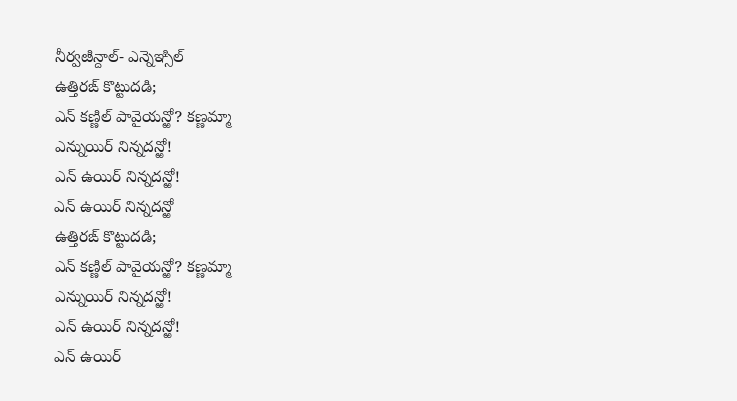నీర్వఴిన్దాల్- ఎన్నెఞ్సిల్
ఉత్తిరఙ్ కొట్టుదడి;
ఎన్ కణ్ణిల్ పావైయన్ఱో? కణ్ణమ్మా
ఎన్నుయిర్ నిన్నదన్ఱో!
ఎన్ ఉయిర్ నిన్నదన్ఱో!
ఎన్ ఉయిర్ నిన్నదన్ఱో
ఉత్తిరఙ్ కొట్టుదడి;
ఎన్ కణ్ణిల్ పావైయన్ఱో? కణ్ణమ్మా
ఎన్నుయిర్ నిన్నదన్ఱో!
ఎన్ ఉయిర్ నిన్నదన్ఱో!
ఎన్ ఉయిర్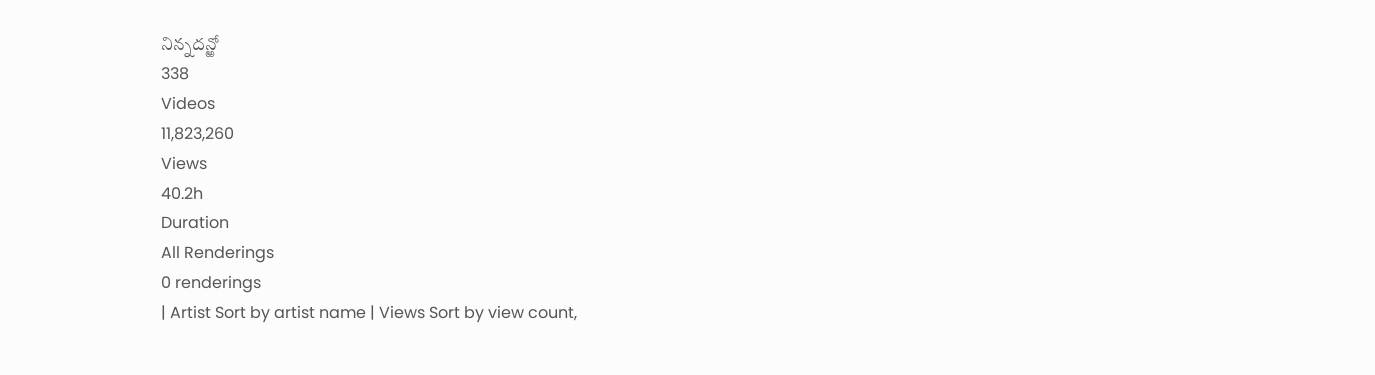నిన్నదన్ఱో
338
Videos
11,823,260
Views
40.2h
Duration
All Renderings
0 renderings
| Artist Sort by artist name | Views Sort by view count,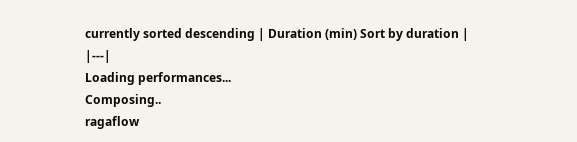currently sorted descending | Duration (min) Sort by duration |
|---|
Loading performances...
Composing..
ragaflow